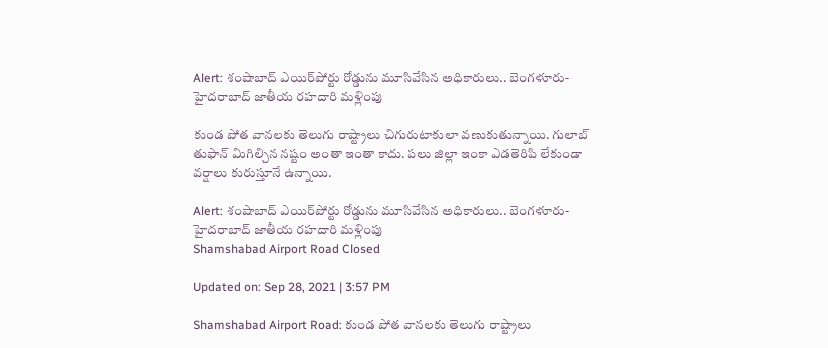Alert: శంషాబాద్ ఎయిర్‌పోర్టు రోడ్డును మూసివేసిన అధికారులు.. బెంగళూరు-హైదరాబాద్‌ జాతీయ రహదారి మళ్లింపు

కుండ పోత వానలకు తెలుగు రాష్ట్రాలు చిగురుటాకులా వణుకుతున్నాయి. గులాబ్‌ తుఫాన్‌ మిగిల్చిన నష్టం అంతా ఇంతా కాదు. పలు జిల్లా ఇంకా ఎడతెరిపి లేకుండా వర్షాలు కురుస్తూనే ఉన్నాయి.

Alert: శంషాబాద్ ఎయిర్‌పోర్టు రోడ్డును మూసివేసిన అధికారులు.. బెంగళూరు-హైదరాబాద్‌ జాతీయ రహదారి మళ్లింపు
Shamshabad Airport Road Closed

Updated on: Sep 28, 2021 | 3:57 PM

Shamshabad Airport Road: కుండ పోత వానలకు తెలుగు రాష్ట్రాలు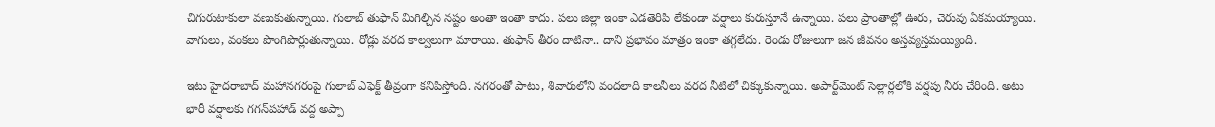చిగురుటాకులా వణుకుతున్నాయి. గులాబ్‌ తుఫాన్‌ మిగిల్చిన నష్టం అంతా ఇంతా కాదు. పలు జిల్లా ఇంకా ఎడతెరిపి లేకుండా వర్షాలు కురుస్తూనే ఉన్నాయి. పలు ప్రాంతాల్లో ఊరు, చెరువు ఏకమయ్యాయి. వాగులు, వంకలు పొంగిపొర్లుతున్నాయి. రోడ్లు వరద కాల్వలుగా మారాయి. తుఫాన్‌ తీరం దాటినా.. దాని ప్రభావం మాత్రం ఇంకా తగ్గలేదు. రెండు రోజులుగా జన జీవనం అస్తవ్యస్తమయ్యింది.

ఇటు హైదరాబాద్ మహానగరంపై గులాబ్‌ ఎఫెక్ట్‌ తీవ్రంగా కనిపిస్తోంది. నగరంతో పాటు, శివారులోని వందలాది కాలనీలు వరద నీటిలో చిక్కుకున్నాయి. అపార్ట్‌మెంట్ సెల్లార్లలోకి వర్షపు నీరు చేరింది. అటు భారీ వర్షాలకు గగన్‌పహాడ్ వద్ద అప్పా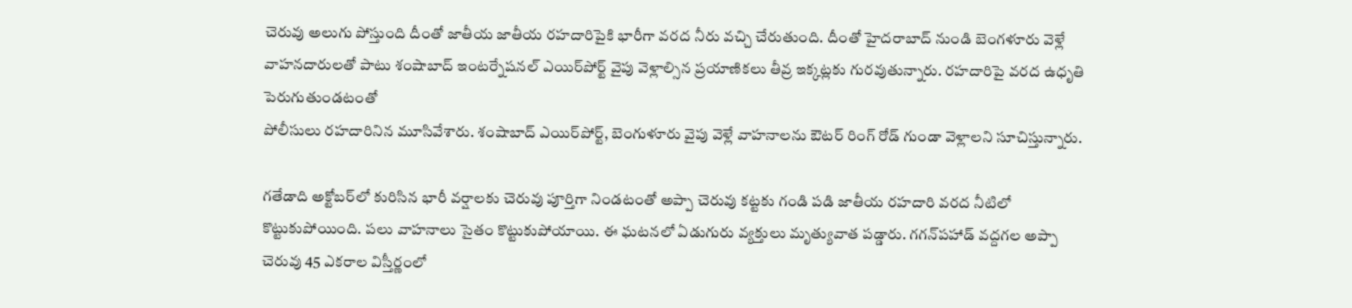చెరువు అలుగు పోస్తుంది దీంతో జాతీయ జాతీయ రహదారిపైకి భారీగా వరద నీరు వచ్చి చేరుతుంది. దీంతో హైదరాబాద్ నుండి బెంగళూరు వెళ్లే వాహనదారులతో పాటు శంషాబాద్ ఇంటర్నేషనల్ ఎయిర్‌పోర్ట్ వైపు వెళ్లాల్సిన ప్రయాణికలు తీవ్ర ఇక్కట్లకు గురవుతున్నారు. రహదారిపై వరద ఉధృతి పెరుగుతుండటంతో
పోలీసులు రహదారినిన మూసివేశారు. శంషాబాద్ ఎయిర్‌పోర్ట్, బెంగుళూరు వైపు వెళ్లే వాహనాలను ఔటర్ రింగ్ రోడ్ గుండా వెళ్లాలని సూచిస్తున్నారు.

గతేడాది అక్టోబర్‌లో కురిసిన భారీ వర్షాలకు చెరువు పూర్తిగా నిండటంతో అప్పా చెరువు కట్టకు గండి పడి జాతీయ రహదారి వరద నీటిలో కొట్టుకుపోయింది. పలు వాహనాలు సైతం కొట్టుకుపోయాయి. ఈ ఘటనలో ఏడుగురు వ్యక్తులు మృత్యువాత పడ్డారు. గగన్‌పహాడ్ వద్దగల అప్పా చెరువు 45 ఎకరాల విస్తీర్ణంలో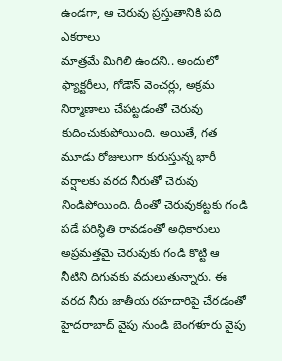ఉండగా, ఆ చెరువు ప్రస్తుతానికి పది ఎకరాలు
మాత్రమే మిగిలి ఉందని.. అందులో ఫ్యాక్టరీలు, గోడౌన్ వెంచర్లు, అక్రమ నిర్మాణాలు చేపట్టడంతో చెరువు కుదించుకుపోయింది. అయితే, గత మూడు రోజులుగా కురుస్తున్న భారీ వర్షాలకు వరద నీరుతో చెరువు నిండిపోయింది. దీంతో చెరువుకట్టకు గండి పడే పరిస్థితి రావడంతో అధికారులు అప్రమత్తమై చెరువుకు గండి కొట్టి ఆ నీటిని దిగువకు వదులుతున్నారు. ఈ వరద నీరు జాతీయ రహదారిపై చేరడంతో హైదరాబాద్ వైపు నుండి బెంగళూరు వైపు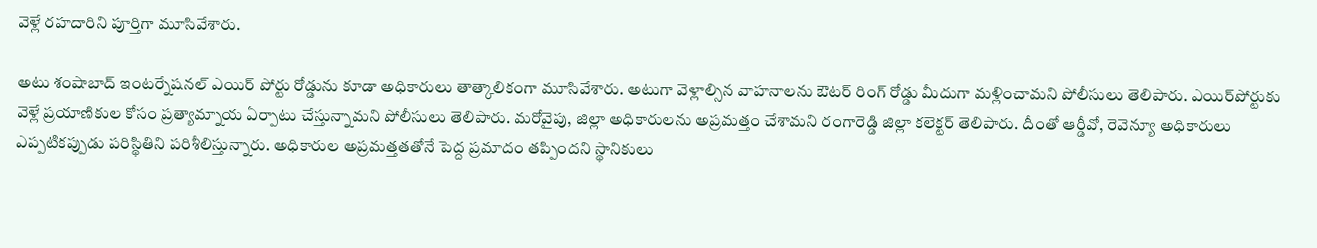వెళ్లే రహదారిని పూర్తిగా మూసివేశారు.

అటు శంషాబాద్ ఇంటర్నేషనల్ ఎయిర్ పోర్టు రోడ్డును కూడా అధికారులు తాత్కాలికంగా మూసివేశారు. అటుగా వెళ్లాల్సిన వాహనాలను ఔటర్ రింగ్ రోడ్డు మీదుగా మళ్లించామని పోలీసులు తెలిపారు. ఎయిర్‌పోర్టుకు వెళ్లే ప్రయాణికుల కోసం ప్రత్యామ్నాయ ఏర్పాటు చేస్తున్నామని పోలీసులు తెలిపారు. మరోవైపు, జిల్లా అధికారులను అప్రమత్తం చేశామని రంగారెడ్డి జిల్లా కలెక్టర్ తెలిపారు. దీంతో ఆర్డీవో, రెవెన్యూ అధికారులు ఎప్పటికప్పుడు పరిస్థితిని పరిశీలిస్తున్నారు. అధికారుల అప్రమత్తతతోనే పెద్ద ప్రమాదం తప్పిందని స్థానికులు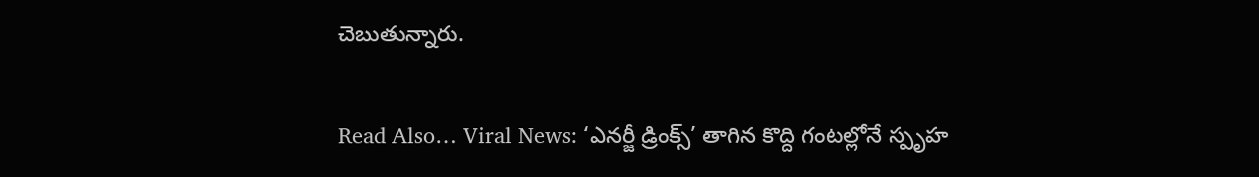చెబుతున్నారు.

Read Also… Viral News: ‘ఎనర్జీ డ్రింక్స్’ తాగిన కొద్ది గంటల్లోనే స్పృహ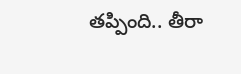తప్పింది.. తీరా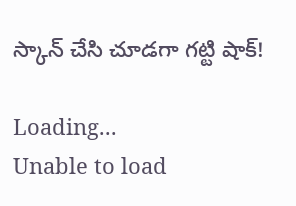స్కాన్ చేసి చూడగా గట్టి షాక్!

Loading...
Unable to load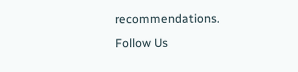recommendations.
Follow Us